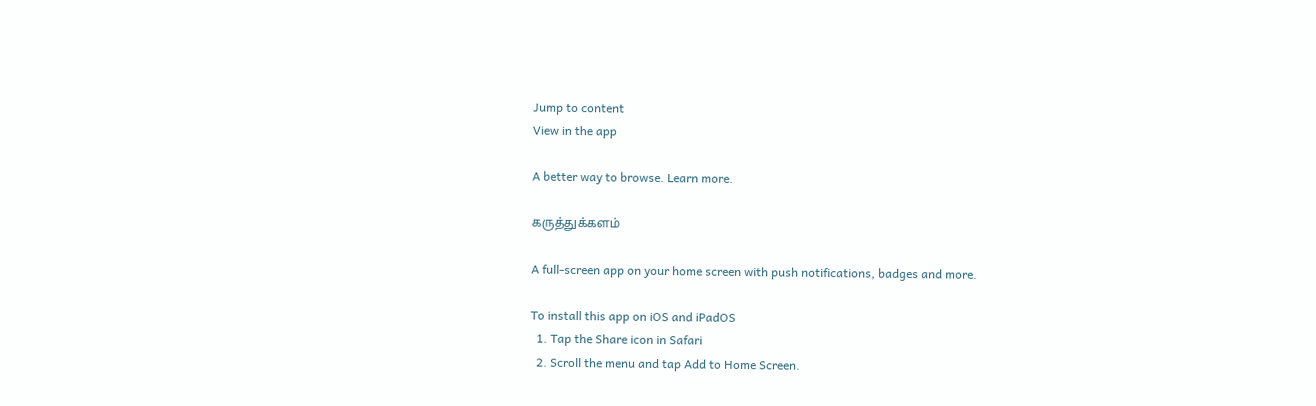Jump to content
View in the app

A better way to browse. Learn more.

கருத்துக்களம்

A full-screen app on your home screen with push notifications, badges and more.

To install this app on iOS and iPadOS
  1. Tap the Share icon in Safari
  2. Scroll the menu and tap Add to Home Screen.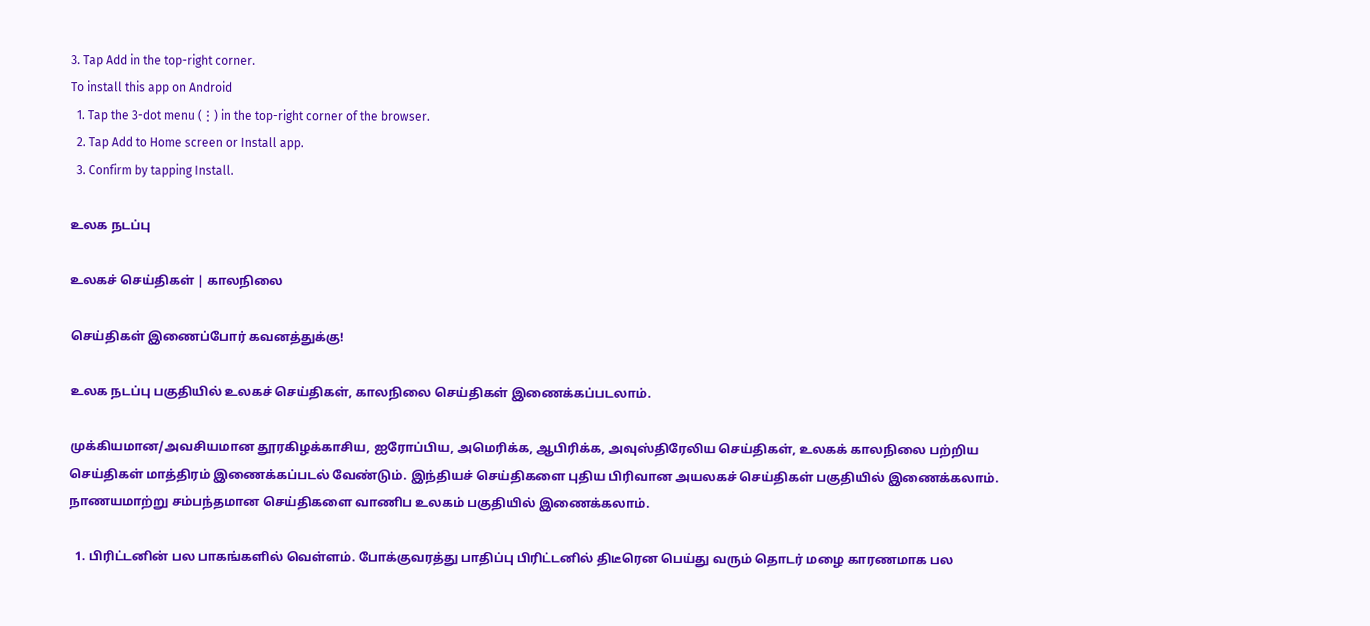3. Tap Add in the top-right corner.
To install this app on Android
  1. Tap the 3-dot menu (⋮) in the top-right corner of the browser.
  2. Tap Add to Home screen or Install app.
  3. Confirm by tapping Install.

உலக நடப்பு

உலகச் செய்திகள் | காலநிலை

செய்திகள் இணைப்போர் கவனத்துக்கு!

உலக நடப்பு பகுதியில் உலகச் செய்திகள், காலநிலை செய்திகள் இணைக்கப்படலாம்.

முக்கியமான/அவசியமான தூரகிழக்காசிய, ஐரோப்பிய, அமெரிக்க, ஆபிரிக்க, அவுஸ்திரேலிய செய்திகள், உலகக் காலநிலை பற்றிய செய்திகள் மாத்திரம் இணைக்கப்படல் வேண்டும். இந்தியச் செய்திகளை புதிய பிரிவான அயலகச் செய்திகள் பகுதியில் இணைக்கலாம். நாணயமாற்று சம்பந்தமான செய்திகளை வாணிப உலகம் பகுதியில் இணைக்கலாம்.

  1. பிரிட்டனின் பல பாகங்களில் வெள்ளம். போக்குவரத்து பாதிப்பு பிரிட்டனில் திடீரென பெய்து வரும் தொடர் மழை காரணமாக பல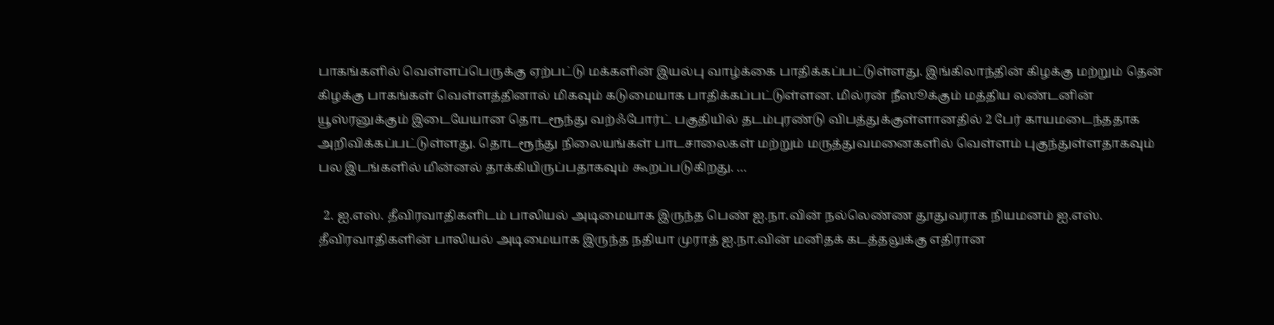பாகங்களில் வெள்ளப்பெருக்கு ஏற்பட்டு மக்களின் இயல்பு வாழ்க்கை பாதிக்கப்பட்டுள்ளது. இங்கிலாந்தின் கிழக்கு மற்றும் தென் கிழக்கு பாகங்கள் வெள்ளத்தினால் மிகவும் கடுமையாக பாதிக்கப்பட்டுள்ளன. மில்ரன் நீஸூக்கும் மத்திய லண்டனின் யூஸ்ரனுக்கும் இடையேயான தொடரூந்து வற்ஃபோர்ட் பகுதியில் தடம்புரண்டு விபத்துக்குள்ளானதில் 2 பேர் காயமடைந்ததாக அறிவிக்கப்பட்டுள்ளது. தொடரூந்து நிலையங்கள் பாடசாலைகள் மற்றும் மருத்துவமனைகளில் வெள்ளம் புகுந்துள்ளதாகவும் பல இடங்களில் மின்னல் தாக்கியிருப்பதாகவும் கூறப்படுகிறது. …

  2. ஐ.எஸ். தீவிரவாதிகளிடம் பாலியல் அடிமையாக இருந்த பெண் ஐ.நா.வின் நல்லெண்ண தூதுவராக நியமனம் ஐ.எஸ். தீவிரவாதிகளின் பாலியல் அடிமையாக இருந்த நதியா முராத் ஐ.நா.வின் மனிதக் கடத்தலுக்கு எதிரான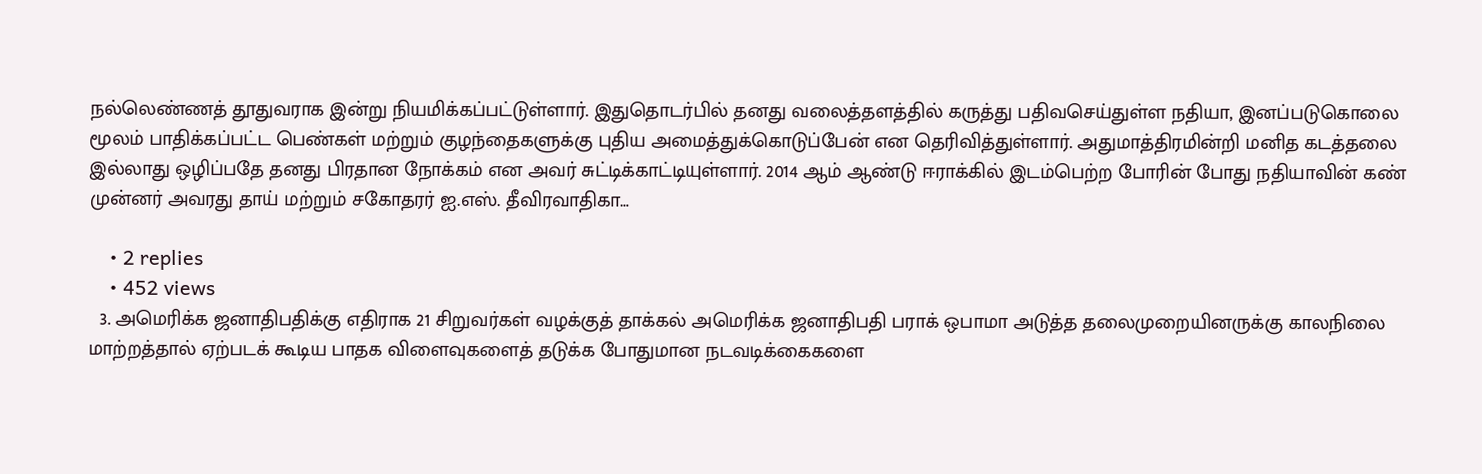நல்லெண்ணத் தூதுவராக இன்று நியமிக்கப்பட்டுள்ளார். இதுதொடர்பில் தனது வலைத்தளத்தில் கருத்து பதிவசெய்துள்ள நதியா, இனப்படுகொலை மூலம் பாதிக்கப்பட்ட பெண்கள் மற்றும் குழந்தைகளுக்கு புதிய அமைத்துக்கொடுப்பேன் என தெரிவித்துள்ளார். அதுமாத்திரமின்றி மனித கடத்தலை இல்லாது ஒழிப்பதே தனது பிரதான நோக்கம் என அவர் சுட்டிக்காட்டியுள்ளார். 2014 ஆம் ஆண்டு ஈராக்கில் இடம்பெற்ற போரின் போது நதியாவின் கண் முன்னர் அவரது தாய் மற்றும் சகோதரர் ஐ.எஸ். தீவிரவாதிகா…

    • 2 replies
    • 452 views
  3. அமெரிக்க ஜனாதிபதிக்கு எதிராக 21 சிறுவர்கள் வழக்குத் தாக்கல் அமெரிக்க ஜனாதிபதி பராக் ஒபாமா அடுத்த தலைமுறையினருக்கு காலநிலை மாற்றத்தால் ஏற்படக் கூடிய பாதக விளைவுகளைத் தடுக்க போதுமான நடவடிக்கைகளை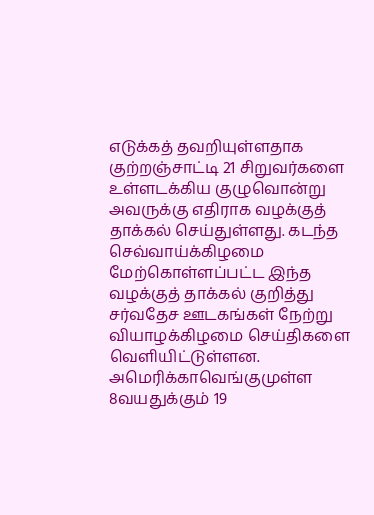எடுக்கத் தவறியுள்ளதாக குற்றஞ்சாட்டி 21 சிறுவர்களை உள்ளடக்கிய குழுவொன்று அவருக்கு எதிராக வழக்குத் தாக்கல் செய்துள்ளது. கடந்த செவ்வாய்க்கிழமை மேற்கொள்ளப்பட்ட இந்த வழக்குத் தாக்கல் குறித்து சர்வதேச ஊடகங்கள் நேற்று வியாழக்கிழமை செய்திகளை வெளியிட்டுள்ளன. அமெரிக்காவெங்குமுள்ள 8வயதுக்கும் 19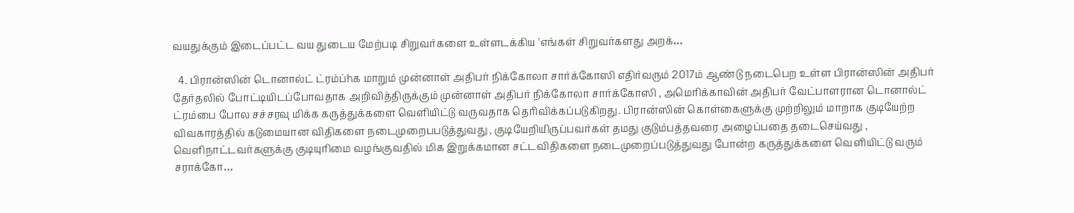வயதுக்கும் இடைப்பட்ட வய துடைய மேற்படி சிறுவர்களை உள்ளடக்கிய 'எங்கள் சிறுவர்களது அறக்…

  4. பிரான்ஸின் டொனால்ட் ட்ரம்ப்hக மாறும் முன்னாள் அதிபர் நிக்கோலா சார்க்கோஸி எதிர்வரும் 2017ம் ஆண்டு நடைபெற உள்ள பிரான்ஸின் அதிபர் தேர்தலில் போட்டியிடப்போவதாக அறிவித்திருக்கும் முன்னாள் அதிபர் நிக்கோலா சார்க்கோஸி , அமெரிக்காவின் அதிபர் வேட்பாளரான டொனால்ட் ட்ரம்பை போல சச்சரவு மிக்க கருத்துக்களை வெளியிட்டு வருவதாக தெரிவிக்கப்படுகிறது. பிரான்ஸின் கொள்கைளுக்கு முற்றிலும் மாறாக குடியேற்ற விவகாரத்தில் கடுமையான விதிகளை நடைமுறைபபடுத்துவது , குடியேறியிருப்பவர்கள் தமது குடும்பத்தவரை அழைப்பதை தடைசெய்வது , வெளிநாட்டவர்களுக்கு குடியுரிமை வழங்குவதில் மிக இறுக்கமான சட்டவிதிகளை நடைமுறைப்படுத்துவது போன்ற கருத்துக்களை வெளியிட்டு வரும் சராக்கோ…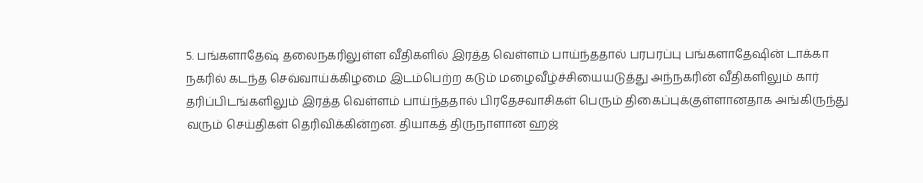5. பங்களாதேஷ் தலைநகரிலுள்ள வீதிகளில் இரத்த வெள்ளம் பாய்ந்ததால் பரபரப்பு பங்களாதேஷின் டாக்கா நகரில் கடந்த செவ்வாய்க்கிழமை இடம்பெற்ற கடும் மழைவீழ்ச்சியையடுத்து அந்நகரின் வீதிகளிலும் கார் தரிப்பிடங்களிலும் இரத்த வெள்ளம் பாய்ந்ததால் பிரதேசவாசிகள் பெரும் திகைப்புக்குள்ளானதாக அங்கிருந்து வரும் செய்திகள் தெரிவிக்கின்றன. தியாகத் திருநாளான ஹஜ்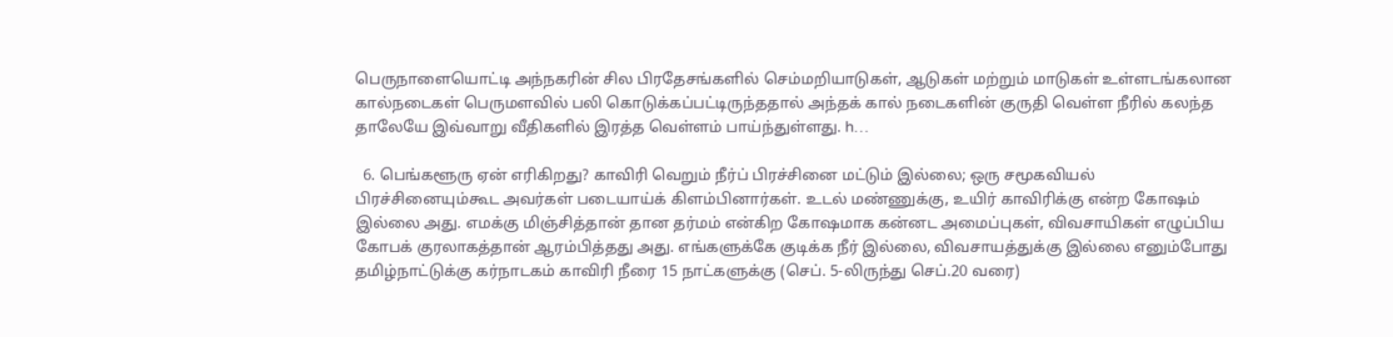பெருநாளையொட்டி அந்நகரின் சில பிரதேசங்களில் செம்மறியாடுகள், ஆடுகள் மற்றும் மாடுகள் உள்ளடங்கலான கால்நடைகள் பெருமளவில் பலி கொடுக்கப்பட்டிருந்ததால் அந்தக் கால் நடைகளின் குருதி வெள்ள நீரில் கலந்த தாலேயே இவ்வாறு வீதிகளில் இரத்த வெள்ளம் பாய்ந்துள்ளது. h…

  6. பெங்களூரு ஏன் எரிகிறது? காவிரி வெறும் நீர்ப் பிரச்சினை மட்டும் இல்லை; ஒரு சமூகவியல் பிரச்சினையும்கூட அவர்கள் படையாய்க் கிளம்பினார்கள். உடல் மண்ணுக்கு, உயிர் காவிரிக்கு என்ற கோஷம் இல்லை அது. எமக்கு மிஞ்சித்தான் தான தர்மம் என்கிற கோஷமாக கன்னட அமைப்புகள், விவசாயிகள் எழுப்பிய கோபக் குரலாகத்தான் ஆரம்பித்தது அது. எங்களுக்கே குடிக்க நீர் இல்லை, விவசாயத்துக்கு இல்லை எனும்போது தமிழ்நாட்டுக்கு கர்நாடகம் காவிரி நீரை 15 நாட்களுக்கு (செப். 5-லிருந்து செப்.20 வரை)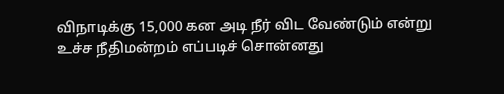விநாடிக்கு 15,000 கன அடி நீர் விட வேண்டும் என்று உச்ச நீதிமன்றம் எப்படிச் சொன்னது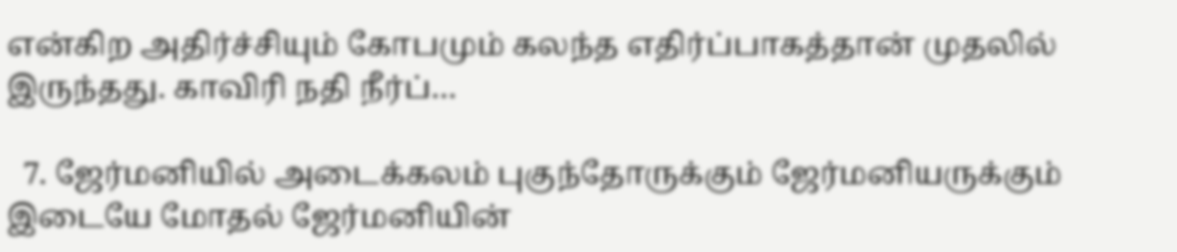என்கிற அதிர்ச்சியும் கோபமும் கலந்த எதிர்ப்பாகத்தான் முதலில் இருந்தது. காவிரி நதி நீர்ப்…

  7. ஜேர்மனியில் அடைக்கலம் புகுந்தோருக்கும் ஜேர்மனியருக்கும் இடையே மோதல் ஜேர்மனியின்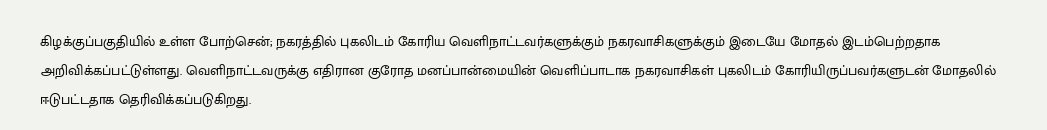கிழக்குப்பகுதியில் உள்ள போற்சென்; நகரத்தில் புகலிடம் கோரிய வெளிநாட்டவர்களுக்கும் நகரவாசிகளுக்கும் இடையே மோதல் இடம்பெற்றதாக அறிவிக்கப்பட்டுள்ளது. வெளிநாட்டவருக்கு எதிரான குரோத மனப்பான்மையின் வெளிப்பாடாக நகரவாசிகள் புகலிடம் கோரியிருப்பவர்களுடன் மோதலில் ஈடுபட்டதாக தெரிவிக்கப்படுகிறது.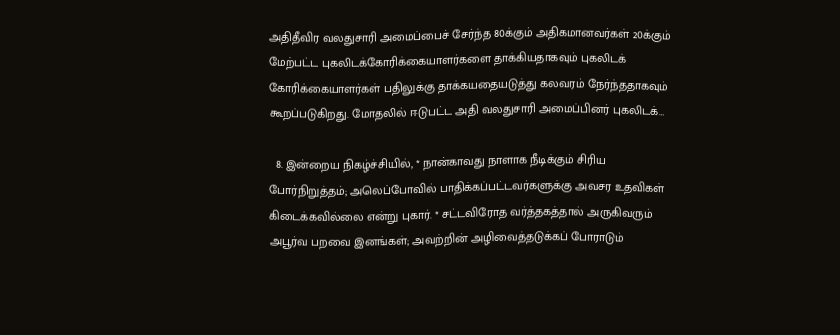அதிதீவிர வலதுசாரி அமைப்பைச் சேர்ந்த 80க்கும் அதிகமானவர்கள் 20க்கும் மேற்பட்ட புகலிடக்கோரிக்கையாளர்களை தாக்கியதாகவும் புகலிடக் கோரிக்கையாளர்கள் பதிலுக்கு தாக்கயதையடுத்து கலவரம் நேர்ந்ததாகவும் கூறப்படுகிறது. மோதலில் ஈடுபட்ட அதி வலதுசாரி அமைப்பினர் புகலிடக்…

  8. இன்றைய நிகழ்ச்சியில், * நான்காவது நாளாக நீடிக்கும் சிரிய போர்நிறுத்தம்; அலெப்போவில் பாதிக்கப்பட்டவர்களுக்கு அவசர உதவிகள் கிடைக்கவில்லை என்று புகார். * சட்டவிரோத வர்த்தகத்தால் அருகிவரும் அபூர்வ பறவை இனங்கள்; அவற்றின் அழிவைத்தடுக்கப் போராடும்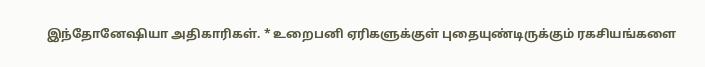இந்தோனேஷியா அதிகாரிகள். * உறைபனி ஏரிகளுக்குள் புதையுண்டிருக்கும் ரகசியங்களை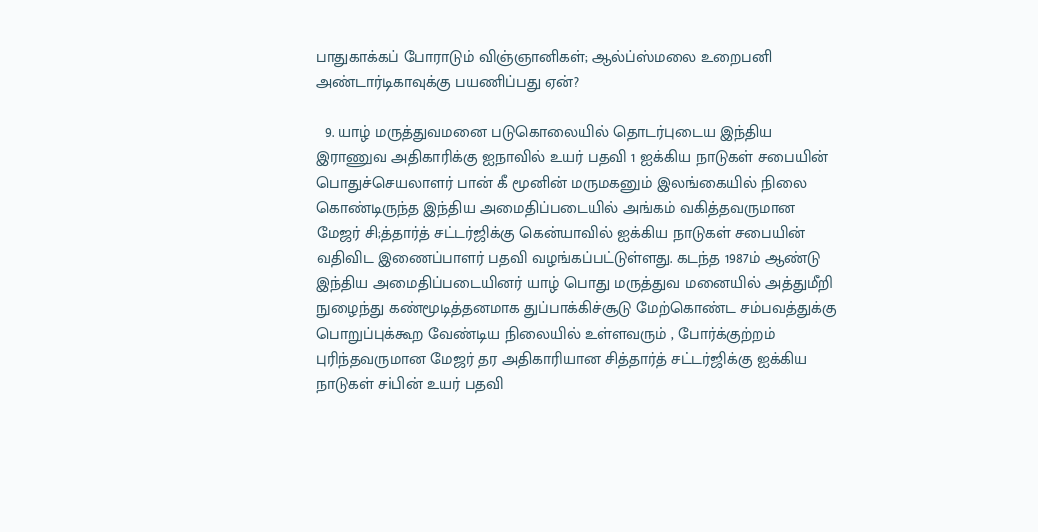பாதுகாக்கப் போராடும் விஞ்ஞானிகள்; ஆல்ப்ஸ்மலை உறைபனி அண்டார்டிகாவுக்கு பயணிப்பது ஏன்?

  9. யாழ் மருத்துவமனை படுகொலையில் தொடர்புடைய இந்திய இராணுவ அதிகாரிக்கு ஐநாவில் உயர் பதவி 1 ஐக்கிய நாடுகள் சபையின் பொதுச்செயலாளர் பான் கீ மூனின் மருமகனும் இலங்கையில் நிலை கொண்டிருந்த இந்திய அமைதிப்படையில் அங்கம் வகித்தவருமான மேஜர் சி;த்தார்த் சட்டர்ஜிக்கு கென்யாவில் ஐக்கிய நாடுகள் சபையின் வதிவிட இணைப்பாளர் பதவி வழங்கப்பட்டுள்ளது. கடந்த 1987ம் ஆண்டு இந்திய அமைதிப்படையினர் யாழ் பொது மருத்துவ மனையில் அத்துமீறி நுழைந்து கண்மூடித்தனமாக துப்பாக்கிச்சூடு மேற்கொண்ட சம்பவத்துக்கு பொறுப்புக்கூற வேண்டிய நிலையில் உள்ளவரும் , போர்க்குற்றம் புரிந்தவருமான மேஜர் தர அதிகாரியான சித்தார்த் சட்டர்ஜிக்கு ஐக்கிய நாடுகள் சiபின் உயர் பதவி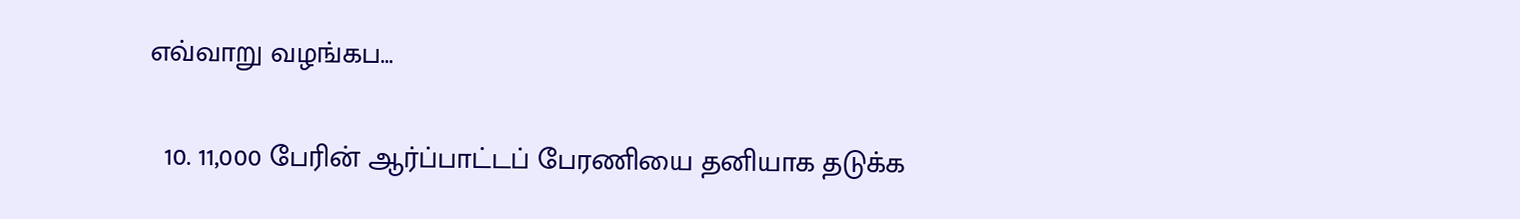எவ்வாறு வழங்கப…

  10. 11,000 பேரின் ஆர்ப்பாட்டப் பேரணியை தனியாக தடுக்க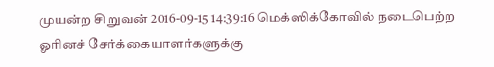முயன்ற சிறுவன் 2016-09-15 14:39:16 மெக்ஸிக்கோவில் நடைபெற்ற ஓரினச் சேர்க்கையாளர்களுக்கு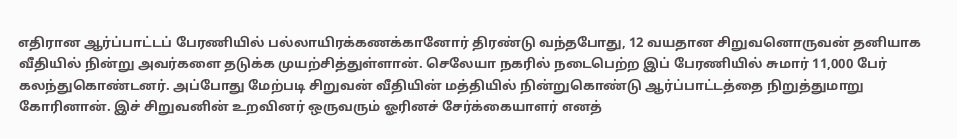எதிரான ஆர்ப்பாட்டப் பேரணியில் பல்லாயிரக்கணக்கானோர் திரண்டு வந்தபோது, 12 வயதான சிறுவனொருவன் தனியாக வீதியில் நின்று அவர்களை தடுக்க முயற்சித்துள்ளான். செலேயா நகரில் நடைபெற்ற இப் பேரணியில் சுமார் 11,000 பேர் கலந்துகொண்டனர். அப்போது மேற்படி சிறுவன் வீதியின் மத்தியில் நின்றுகொண்டு ஆர்ப்பாட்டத்தை நிறுத்துமாறு கோரினான். இச் சிறுவனின் உறவினர் ஒருவரும் ஓரினச் சேர்க்கையாளர் எனத்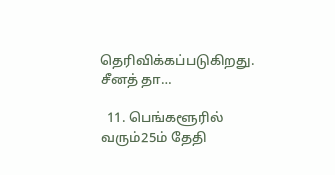தெரிவிக்கப்படுகிறது. சீனத் தா…

  11. பெங்களூரில் வரும்25ம் தேதி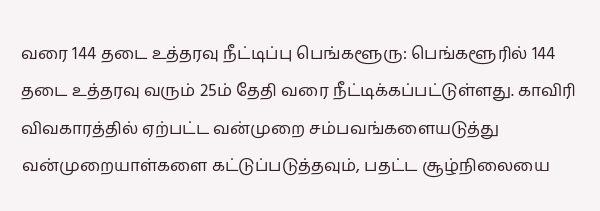வரை 144 தடை உத்தரவு நீட்டிப்பு பெங்களூரு: பெங்களூரில் 144 தடை உத்தரவு வரும் 25ம் தேதி வரை நீட்டிக்கப்பட்டுள்ளது. காவிரி விவகாரத்தில் ஏற்பட்ட வன்முறை சம்பவங்களையடுத்து வன்முறையாள்களை கட்டுப்படுத்தவும், பதட்ட சூழ்நிலையை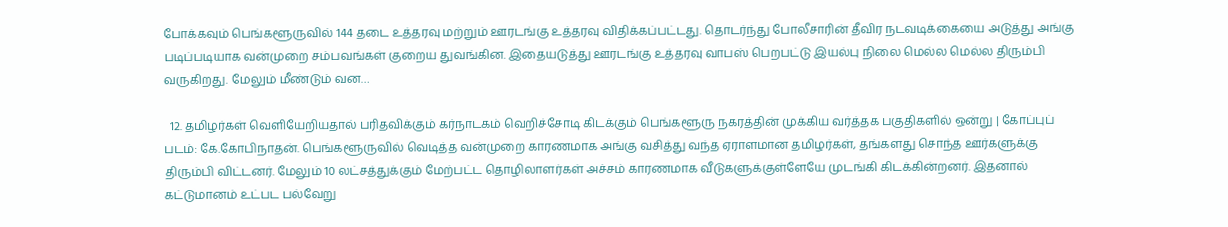போக்கவும் பெங்களூருவில் 144 தடை உத்தரவு மற்றும் ஊரடங்கு உத்தரவு விதிக்கப்பட்டது. தொடர்ந்து போலீசாரின் தீவிர நடவடிக்கையை அடுத்து அங்கு படிப்படியாக வன்முறை சம்பவங்கள் குறைய துவங்கின. இதையடுத்து ஊரடங்கு உத்தரவு வாபஸ் பெறபட்டு இயல்பு நிலை மெல்ல மெல்ல திரும்பி வருகிறது. மேலும் மீண்டும் வன…

  12. தமிழர்கள் வெளியேறியதால் பரிதவிக்கும் கர்நாடகம் வெறிச்சோடி கிடக்கும் பெங்களூரு நகரத்தின் முக்கிய வர்த்தக பகுதிகளில் ஒன்று | கோப்புப் படம்: கே.கோபிநாதன். பெங்களூருவில் வெடித்த வன்முறை காரணமாக அங்கு வசித்து வந்த ஏராளமான தமிழர்கள், தங்களது சொந்த ஊர்களுக்கு திரும்பி விட்டனர். மேலும் 10 லட்சத்துக்கும் மேற்பட்ட தொழிலாளர்கள் அச்சம் காரணமாக வீடுகளுக்குள்ளேயே முடங்கி கிடக்கின்றனர். இதனால் கட்டுமானம் உட்பட பல்வேறு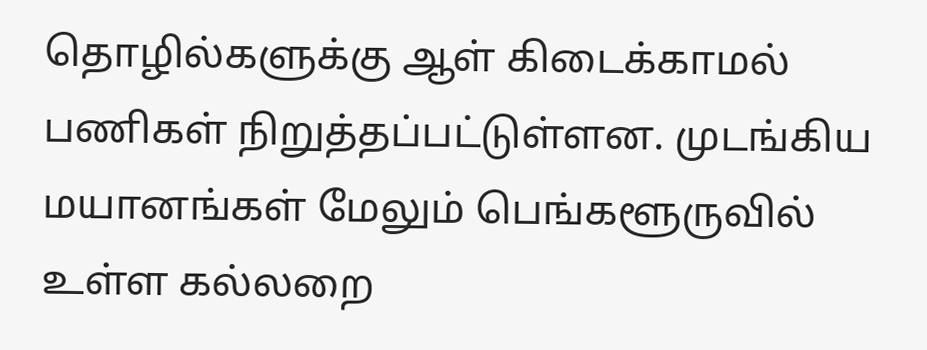தொழில்களுக்கு ஆள் கிடைக்காமல் பணிகள் நிறுத்தப்பட்டுள்ளன. முடங்கிய மயானங்கள் மேலும் பெங்களூருவில் உள்ள கல்லறை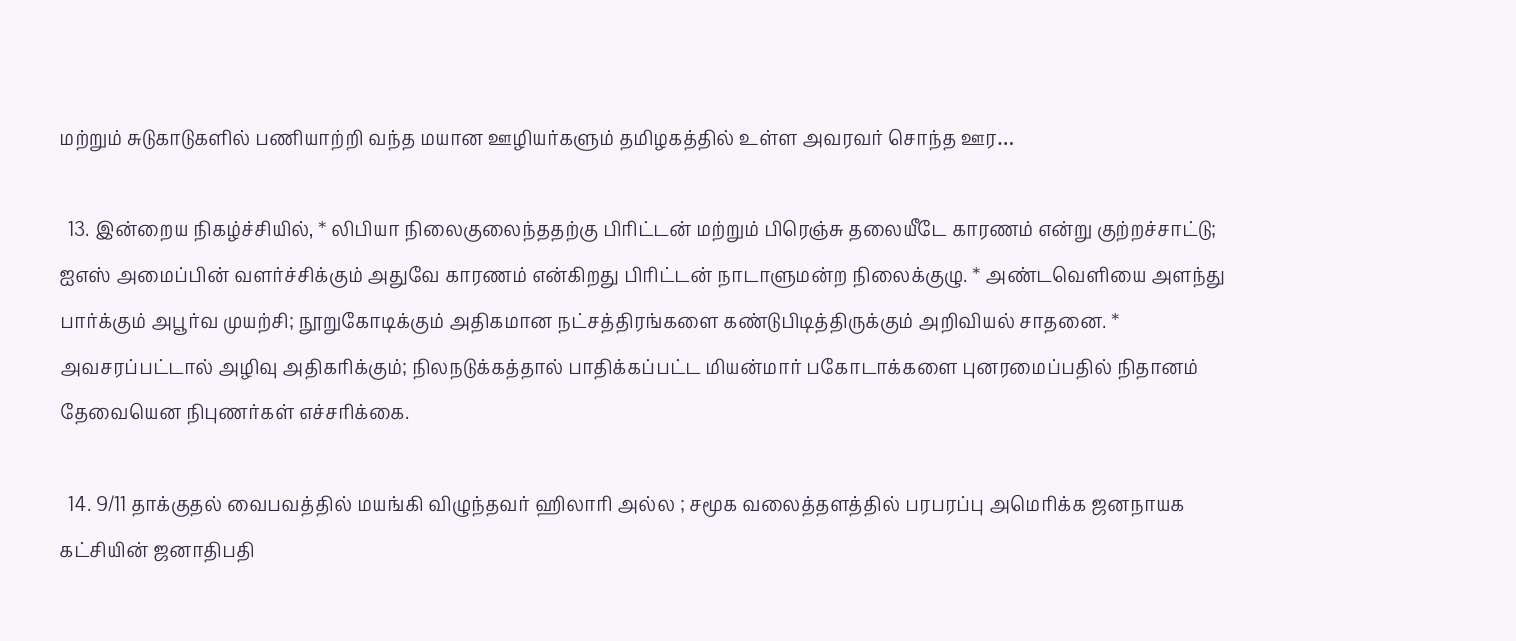மற்றும் சுடுகாடுகளில் பணியாற்றி வந்த மயான ஊழியர்களும் தமிழகத்தில் உள்ள அவரவர் சொந்த ஊர…

  13. இன்றைய நிகழ்ச்சியில், * லிபியா நிலைகுலைந்ததற்கு பிரிட்டன் மற்றும் பிரெஞ்சு தலையீடே காரணம் என்று குற்றச்சாட்டு; ஐஎஸ் அமைப்பின் வளர்ச்சிக்கும் அதுவே காரணம் என்கிறது பிரிட்டன் நாடாளுமன்ற நிலைக்குழு. * அண்டவெளியை அளந்து பார்க்கும் அபூர்வ முயற்சி; நூறுகோடிக்கும் அதிகமான நட்சத்திரங்களை கண்டுபிடித்திருக்கும் அறிவியல் சாதனை. * அவசரப்பட்டால் அழிவு அதிகரிக்கும்; நிலநடுக்கத்தால் பாதிக்கப்பட்ட மியன்மார் பகோடாக்களை புனரமைப்பதில் நிதானம் தேவையென நிபுணர்கள் எச்சரிக்கை.

  14. 9/11 தாக்குதல் வைபவத்தில் மயங்கி விழுந்தவர் ஹிலாரி அல்ல ; சமூக வலைத்தளத்தில் பரபரப்பு அமெரிக்க ஜனநாயக கட்சியின் ஜனாதிபதி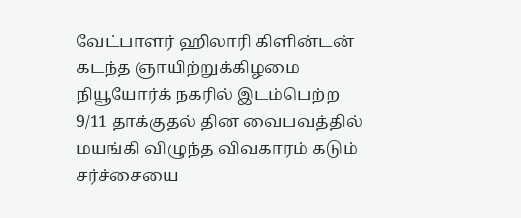வேட்பாளர் ஹிலாரி கிளின்டன் கடந்த ஞாயிற்றுக்கிழமை நியூயோர்க் நகரில் இடம்பெற்ற 9/11 தாக்குதல் தின வைபவத்தில் மயங்கி விழுந்த விவகாரம் கடும் சர்ச்சையை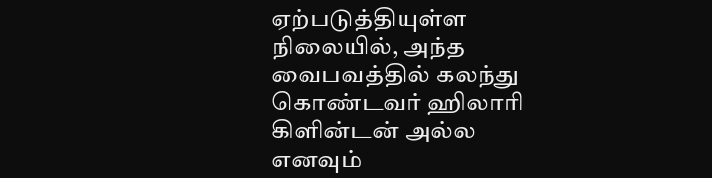ஏற்படுத்தியுள்ள நிலையில், அந்த வைபவத்தில் கலந்து கொண்டவர் ஹிலாரி கிளின்டன் அல்ல எனவும்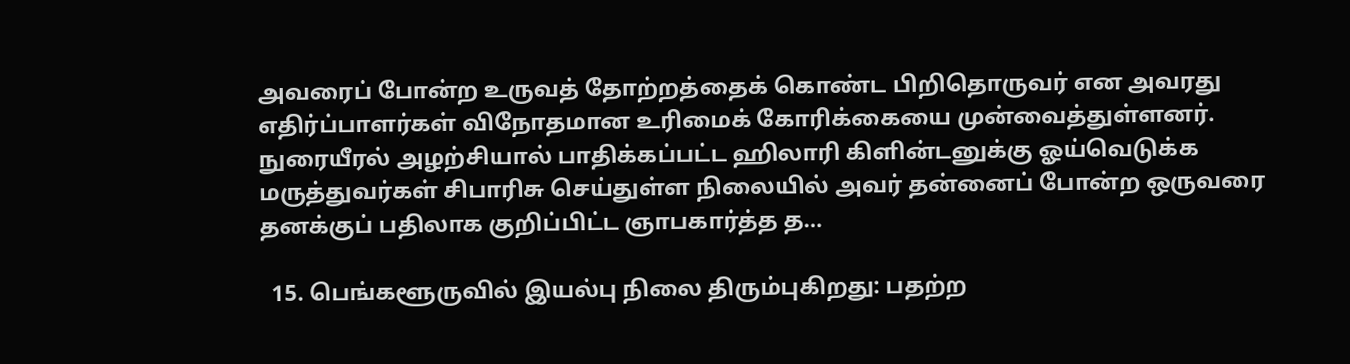அவரைப் போன்ற உருவத் தோற்றத்தைக் கொண்ட பிறிதொருவர் என அவரது எதிர்ப்பாளர்கள் விநோதமான உரிமைக் கோரிக்கையை முன்வைத்துள்ளனர். நுரையீரல் அழற்சியால் பாதிக்கப்பட்ட ஹிலாரி கிளின்டனுக்கு ஓய்வெடுக்க மருத்துவர்கள் சிபாரிசு செய்துள்ள நிலையில் அவர் தன்னைப் போன்ற ஒருவரை தனக்குப் பதிலாக குறிப்பிட்ட ஞாபகார்த்த த…

  15. பெங்களூருவில் இயல்பு நிலை திரும்புகிறது: பதற்ற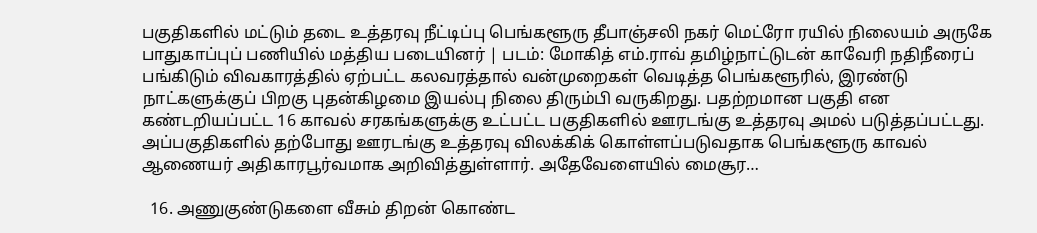பகுதிகளில் மட்டும் தடை உத்தரவு நீட்டிப்பு பெங்களூரு தீபாஞ்சலி நகர் மெட்ரோ ரயில் நிலையம் அருகே பாதுகாப்புப் பணியில் மத்திய படையினர் | படம்: மோகித் எம்.ராவ் தமிழ்நாட்டுடன் காவேரி நதிநீரைப் பங்கிடும் விவகாரத்தில் ஏற்பட்ட கலவரத்தால் வன்முறைகள் வெடித்த பெங்களூரில், இரண்டு நாட்களுக்குப் பிறகு புதன்கிழமை இயல்பு நிலை திரும்பி வருகிறது. பதற்றமான பகுதி என கண்டறியப்பட்ட 16 காவல் சரகங்களுக்கு உட்பட்ட பகுதிகளில் ஊரடங்கு உத்தரவு அமல் படுத்தப்பட்டது. அப்பகுதிகளில் தற்போது ஊரடங்கு உத்தரவு விலக்கிக் கொள்ளப்படுவதாக பெங்களூரு காவல் ஆணையர் அதிகாரபூர்வமாக அறிவித்துள்ளார். அதேவேளையில் மைசூர…

  16. அணுகுண்டுகளை வீசும் திறன் கொண்ட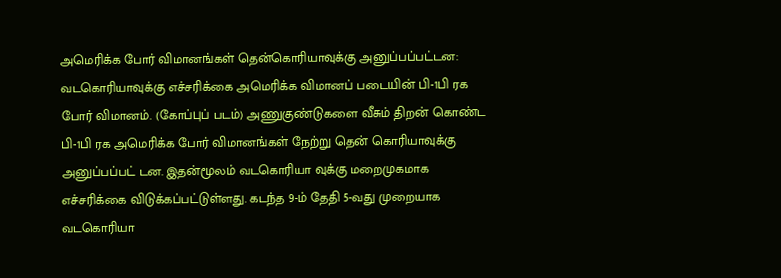அமெரிக்க போர் விமானங்கள் தென்கொரியாவுக்கு அனுப்பப்பட்டன: வடகொரியாவுக்கு எச்சரிக்கை அமெரிக்க விமானப் படையின் பி-1பி ரக போர் விமானம். (கோப்புப் படம்) அணுகுண்டுகளை வீசும் திறன் கொண்ட பி-1பி ரக அமெரிக்க போர் விமானங்கள் நேற்று தென் கொரியாவுக்கு அனுப்பப்பட் டன. இதன்மூலம் வடகொரியா வுக்கு மறைமுகமாக எச்சரிக்கை விடுக்கப்பட்டுள்ளது. கடந்த 9-ம் தேதி 5-வது முறையாக வடகொரியா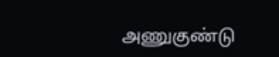அணுகுண்டு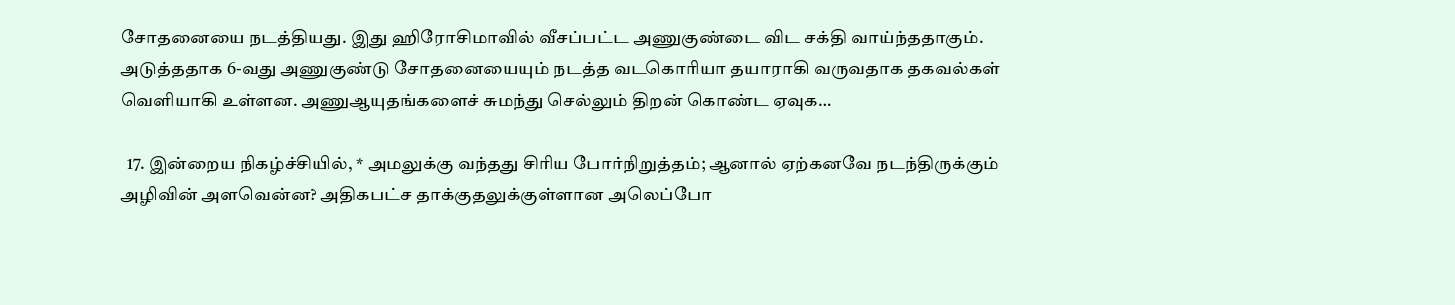சோதனையை நடத்தியது. இது ஹிரோசிமாவில் வீசப்பட்ட அணுகுண்டை விட சக்தி வாய்ந்ததாகும். அடுத்ததாக 6-வது அணுகுண்டு சோதனையையும் நடத்த வடகொரியா தயாராகி வருவதாக தகவல்கள் வெளியாகி உள்ளன. அணுஆயுதங்களைச் சுமந்து செல்லும் திறன் கொண்ட ஏவுக…

  17. இன்றைய நிகழ்ச்சியில், * அமலுக்கு வந்தது சிரிய போர்நிறுத்தம்; ஆனால் ஏற்கனவே நடந்திருக்கும் அழிவின் அளவென்ன? அதிகபட்ச தாக்குதலுக்குள்ளான அலெப்போ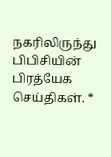நகரிலிருந்து பிபிசியின் பிரத்யேக செய்திகள். *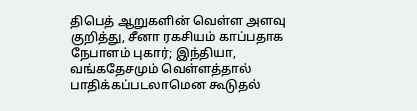திபெத் ஆறுகளின் வெள்ள அளவு குறித்து, சீனா ரகசியம் காப்பதாக நேபாளம் புகார்; இந்தியா, வங்கதேசமும் வெள்ளத்தால் பாதிக்கப்படலாமென கூடுதல்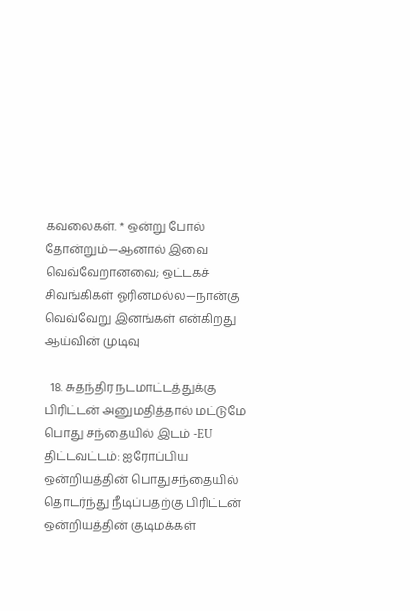கவலைகள். * ஒன்று போல் தோன்றும்—ஆனால் இவை வெவ்வேறானவை; ஒட்டகச் சிவங்கிகள் ஓரினமல்ல—நான்கு வெவ்வேறு இனங்கள் என்கிறது ஆய்வின் முடிவு

  18. சுதந்திர நடமாட்டத்துக்கு பிரிட்டன் அனுமதித்தால் மட்டுமே பொது சந்தையில் இடம் -EU திட்டவட்டம்: ஐரோப்பிய ஒன்றியத்தின் பொதுசந்தையில் தொடர்ந்து நீடிப்பதற்கு பிரிட்டன் ஒன்றியத்தின் குடிமக்கள்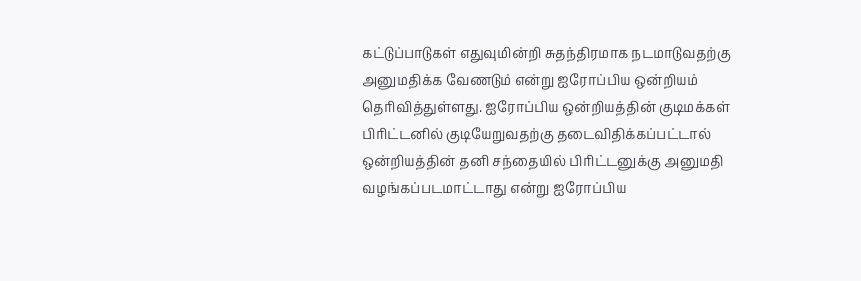கட்டுப்பாடுகள் எதுவுமின்றி சுதந்திரமாக நடமாடுவதற்கு அனுமதிக்க வேணடும் என்று ஐரோப்பிய ஒன்றியம் தெரிவித்துள்ளது. ஐரோப்பிய ஒன்றியத்தின் குடிமக்கள் பிரிட்டனில் குடியேறுவதற்கு தடைவிதிக்கப்பட்டால் ஒன்றியத்தின் தனி சந்தையில் பிரிட்டனுக்கு அனுமதி வழங்கப்படமாட்டாது என்று ஐரோப்பிய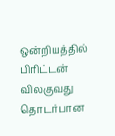ஒன்றியத்தில் பிரிட்டன் விலகுவது தொடர்பான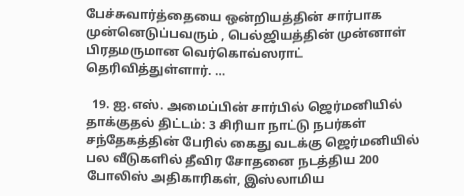பேச்சுவார்த்தையை ஒன்றியத்தின் சார்பாக முன்னெடுப்பவரும் , பெல்ஜியத்தின் முன்னாள் பிரதமருமான வெர்கொவ்ஸராட் தெரிவித்துள்ளார். …

  19. ஐ.எஸ். அமைப்பின் சார்பில் ஜெர்மனியில் தாக்குதல் திட்டம்: 3 சிரியா நாட்டு நபர்கள் சந்தேகத்தின் பேரில் கைது வடக்கு ஜெர்மனியில் பல வீடுகளில் தீவிர சோதனை நடத்திய 200 போலிஸ் அதிகாரிகள், இஸ்லாமிய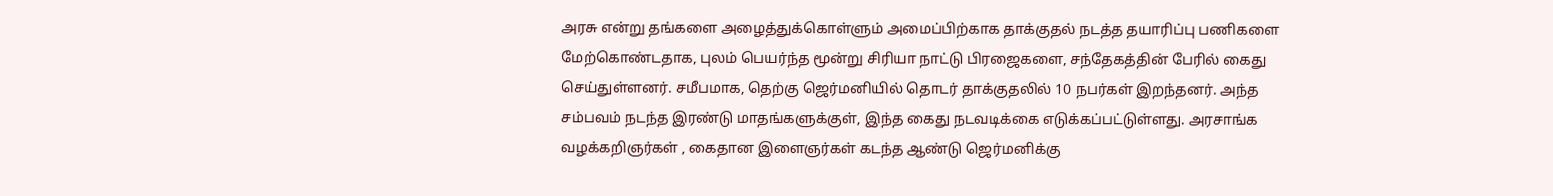அரசு என்று தங்களை அழைத்துக்கொள்ளும் அமைப்பிற்காக தாக்குதல் நடத்த தயாரிப்பு பணிகளை மேற்கொண்டதாக, புலம் பெயர்ந்த மூன்று சிரியா நாட்டு பிரஜைகளை, சந்தேகத்தின் பேரில் கைது செய்துள்ளனர். சமீபமாக, தெற்கு ஜெர்மனியில் தொடர் தாக்குதலில் 10 நபர்கள் இறந்தனர். அந்த சம்பவம் நடந்த இரண்டு மாதங்களுக்குள், இந்த கைது நடவடிக்கை எடுக்கப்பட்டுள்ளது. அரசாங்க வழக்கறிஞர்கள் , கைதான இளைஞர்கள் கடந்த ஆண்டு ஜெர்மனிக்கு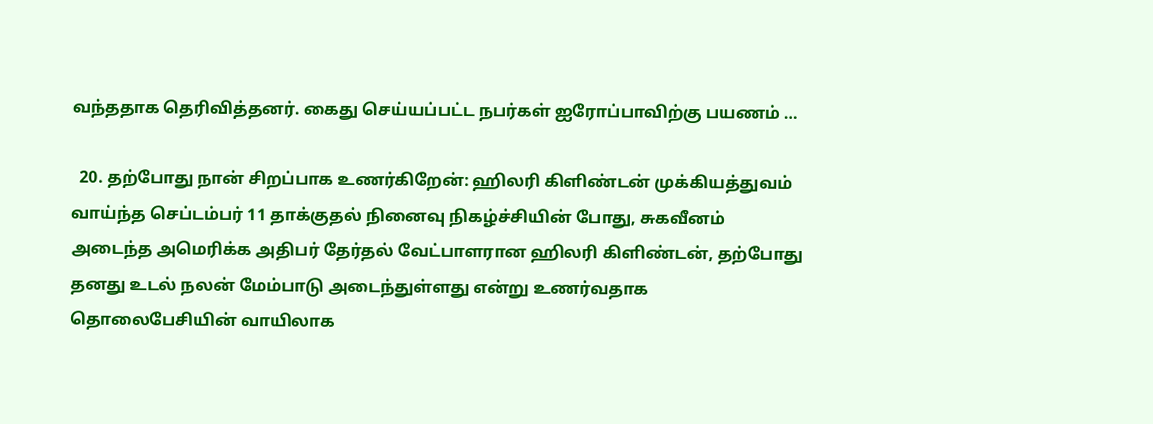வந்ததாக தெரிவித்தனர். கைது செய்யப்பட்ட நபர்கள் ஐரோப்பாவிற்கு பயணம் …

  20. தற்போது நான் சிறப்பாக உணர்கிறேன்: ஹிலரி கிளிண்டன் முக்கியத்துவம் வாய்ந்த செப்டம்பர் 11 தாக்குதல் நினைவு நிகழ்ச்சியின் போது, சுகவீனம் அடைந்த அமெரிக்க அதிபர் தேர்தல் வேட்பாளரான ஹிலரி கிளிண்டன், தற்போது தனது உடல் நலன் மேம்பாடு அடைந்துள்ளது என்று உணர்வதாக தொலைபேசியின் வாயிலாக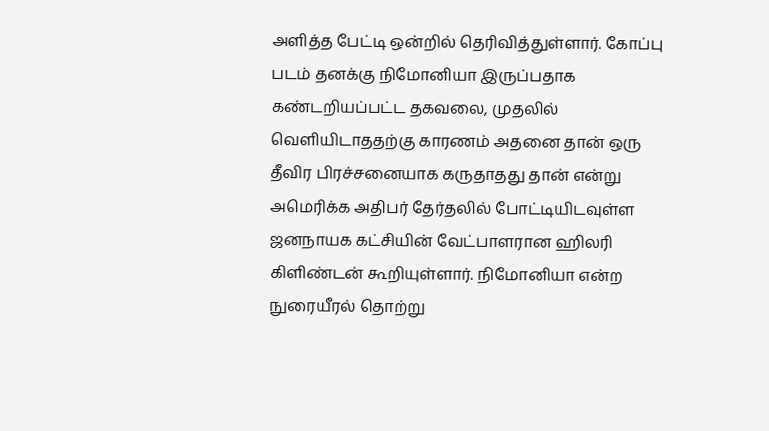அளித்த பேட்டி ஒன்றில் தெரிவித்துள்ளார். கோப்பு படம் தனக்கு நிமோனியா இருப்பதாக கண்டறியப்பட்ட தகவலை, முதலில் வெளியிடாததற்கு காரணம் அதனை தான் ஒரு தீவிர பிரச்சனையாக கருதாதது தான் என்று அமெரிக்க அதிபர் தேர்தலில் போட்டியிடவுள்ள ஜனநாயக கட்சியின் வேட்பாளரான ஹிலரி கிளிண்டன் கூறியுள்ளார். நிமோனியா என்ற நுரையீரல் தொற்று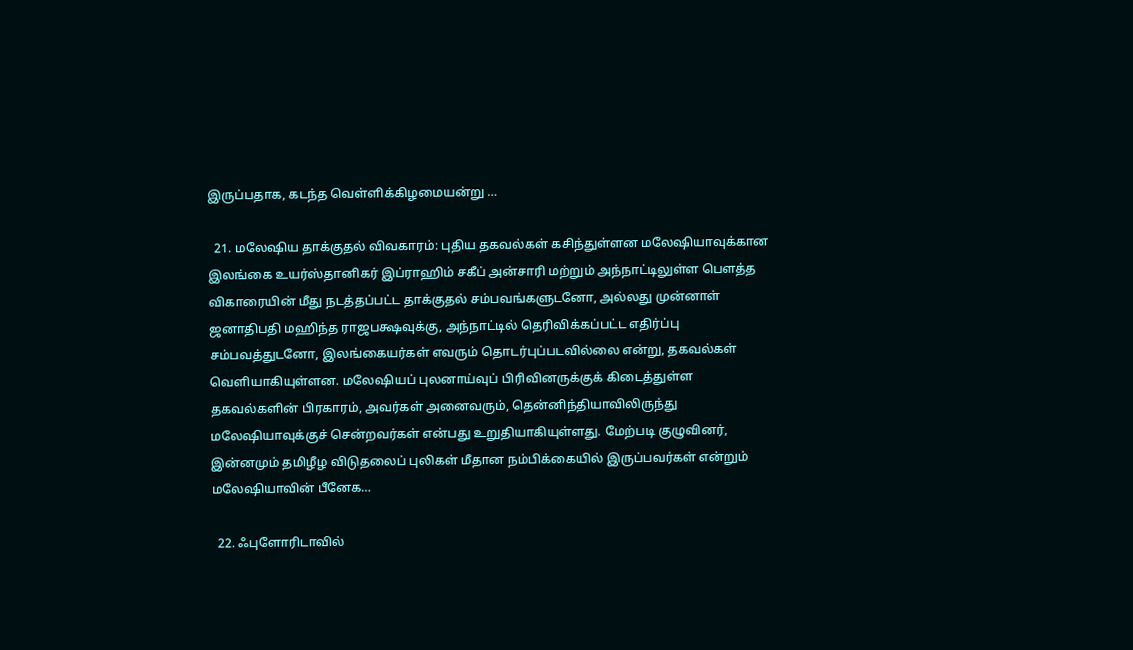இருப்பதாக, கடந்த வெள்ளிக்கிழமையன்று …

  21. மலேஷிய தாக்குதல் விவகாரம்: புதிய தகவல்கள் கசிந்துள்ளன மலேஷியாவுக்கான இலங்கை உயர்ஸ்தானிகர் இப்ராஹிம் சகீப் அன்சாரி மற்றும் அந்நாட்டிலுள்ள பௌத்த விகாரையின் மீது நடத்தப்பட்ட தாக்குதல் சம்பவங்களுடனோ, அல்லது முன்னாள் ஜனாதிபதி மஹிந்த ராஜபக்ஷவுக்கு, அந்நாட்டில் தெரிவிக்கப்பட்ட எதிர்ப்பு சம்பவத்துடனோ, இலங்கையர்கள் எவரும் தொடர்புப்படவில்லை என்று, தகவல்கள் வெளியாகியுள்ளன. மலேஷியப் புலனாய்வுப் பிரிவினருக்குக் கிடைத்துள்ள தகவல்களின் பிரகாரம், அவர்கள் அனைவரும், தென்னிந்தியாவிலிருந்து மலேஷியாவுக்குச் சென்றவர்கள் என்பது உறுதியாகியுள்ளது. மேற்படி குழுவினர், இன்னமும் தமிழீழ விடுதலைப் புலிகள் மீதான நம்பிக்கையில் இருப்பவர்கள் என்றும் மலேஷியாவின் பீனேக…

  22. ஃபுளோரிடாவில்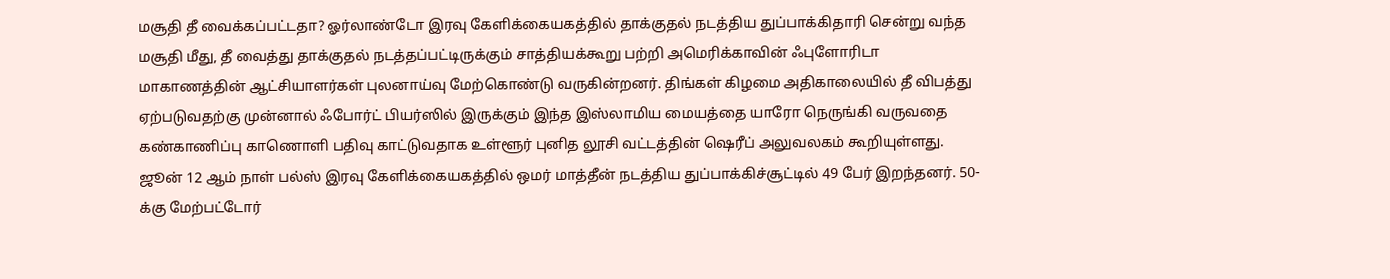மசூதி தீ வைக்கப்பட்டதா? ஓர்லாண்டோ இரவு கேளிக்கையகத்தில் தாக்குதல் நடத்திய துப்பாக்கிதாரி சென்று வந்த மசூதி மீது, தீ வைத்து தாக்குதல் நடத்தப்பட்டிருக்கும் சாத்தியக்கூறு பற்றி அமெரிக்காவின் ஃபுளோரிடா மாகாணத்தின் ஆட்சியாளர்கள் புலனாய்வு மேற்கொண்டு வருகின்றனர். திங்கள் கிழமை அதிகாலையில் தீ விபத்து ஏற்படுவதற்கு முன்னால் ஃபோர்ட் பியர்ஸில் இருக்கும் இந்த இஸ்லாமிய மையத்தை யாரோ நெருங்கி வருவதை கண்காணிப்பு காணொளி பதிவு காட்டுவதாக உள்ளூர் புனித லூசி வட்டத்தின் ஷெரீப் அலுவலகம் கூறியுள்ளது. ஜூன் 12 ஆம் நாள் பல்ஸ் இரவு கேளிக்கையகத்தில் ஒமர் மாத்தீன் நடத்திய துப்பாக்கிச்சூட்டில் 49 பேர் இறந்தனர். 50-க்கு மேற்பட்டோர்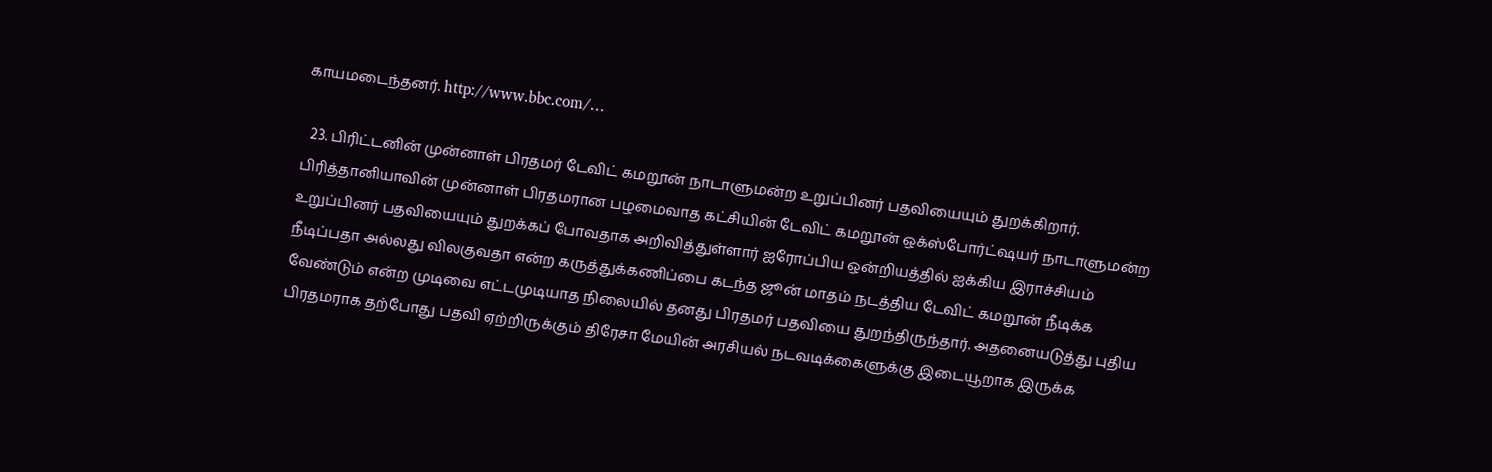காயமடைந்தனர். http://www.bbc.com/…

  23. பிரிட்டனின் முன்னாள் பிரதமர் டேவிட் கமறூன் நாடாளுமன்ற உறுப்பினர் பதவியையும் துறக்கிறார். பிரித்தானியாவின் முன்னாள் பிரதமரான பழமைவாத கட்சியின் டேவிட் கமறூன் ஒக்ஸ்போர்ட்ஷயர் நாடாளுமன்ற உறுப்பினர் பதவியையும் துறக்கப் போவதாக அறிவித்துள்ளார் ஐரோப்பிய ஒன்றியத்தில் ஐக்கிய இராச்சியம் நீடிப்பதா அல்லது விலகுவதா என்ற கருத்துக்கணிப்பை கடந்த ஜூன் மாதம் நடத்திய டேவிட் கமறூன் நீடிக்க வேண்டும் என்ற முடிவை எட்டமுடியாத நிலையில் தனது பிரதமர் பதவியை துறந்திருந்தார். அதனையடுத்து புதிய பிரதமராக தற்போது பதவி ஏற்றிருக்கும் திரேசா மேயின் அரசியல் நடவடிக்கைளுக்கு இடையூறாக இருக்க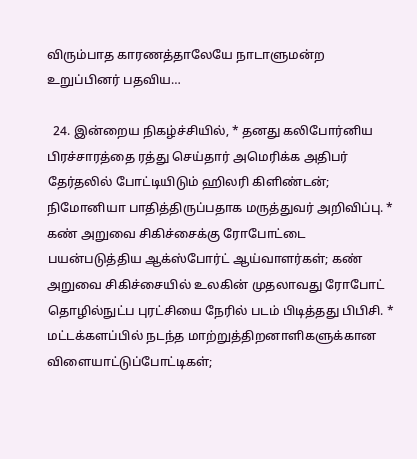விரும்பாத காரணத்தாலேயே நாடாளுமன்ற உறுப்பினர் பதவிய…

  24. இன்றைய நிகழ்ச்சியில், * தனது கலிபோர்னிய பிரச்சாரத்தை ரத்து செய்தார் அமெரிக்க அதிபர் தேர்தலில் போட்டியிடும் ஹிலரி கிளிண்டன்; நிமோனியா பாதித்திருப்பதாக மருத்துவர் அறிவிப்பு. * கண் அறுவை சிகிச்சைக்கு ரோபோட்டை பயன்படுத்திய ஆக்ஸ்போர்ட் ஆய்வாளர்கள்; கண் அறுவை சிகிச்சையில் உலகின் முதலாவது ரோபோட் தொழில்நுட்ப புரட்சியை நேரில் படம் பிடித்தது பிபிசி. * மட்டக்களப்பில் நடந்த மாற்றுத்திறனாளிகளுக்கான விளையாட்டுப்போட்டிகள்;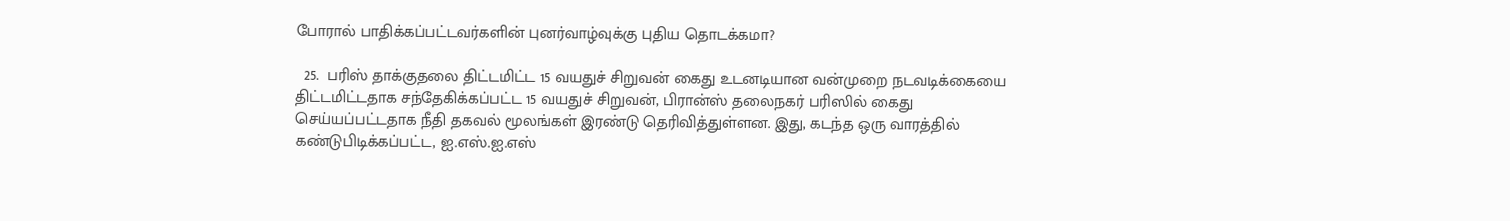போரால் பாதிக்கப்பட்டவர்களின் புனர்வாழ்வுக்கு புதிய தொடக்கமா?

  25.  பரிஸ் தாக்குதலை திட்டமிட்ட 15 வயதுச் சிறுவன் கைது உடனடியான வன்முறை நடவடிக்கையை திட்டமிட்டதாக சந்தேகிக்கப்பட்ட 15 வயதுச் சிறுவன், பிரான்ஸ் தலைநகர் பரிஸில் கைது செய்யப்பட்டதாக நீதி தகவல் மூலங்கள் இரண்டு தெரிவித்துள்ளன. இது, கடந்த ஒரு வாரத்தில் கண்டுபிடிக்கப்பட்ட, ஐ.எஸ்.ஐ.எஸ்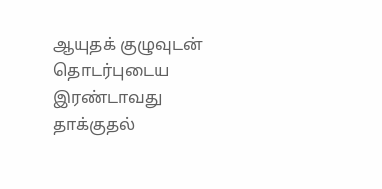ஆயுதக் குழுவுடன் தொடர்புடைய இரண்டாவது தாக்குதல்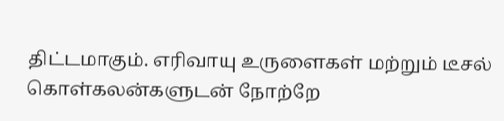திட்டமாகும். எரிவாயு உருளைகள் மற்றும் டீசல் கொள்கலன்களுடன் நோற்றே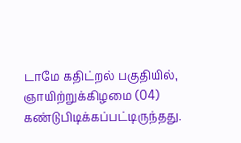டாமே கதிட்றல் பகுதியில், ஞாயிற்றுக்கிழமை (04) கண்டுபிடிக்கப்பட்டிருந்தது.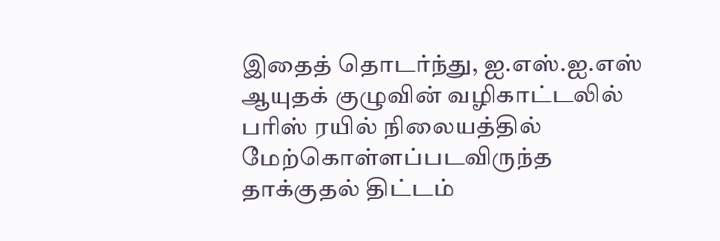இதைத் தொடர்ந்து, ஐ.எஸ்.ஐ.எஸ் ஆயுதக் குழுவின் வழிகாட்டலில் பரிஸ் ரயில் நிலையத்தில் மேற்கொள்ளப்படவிருந்த தாக்குதல் திட்டம்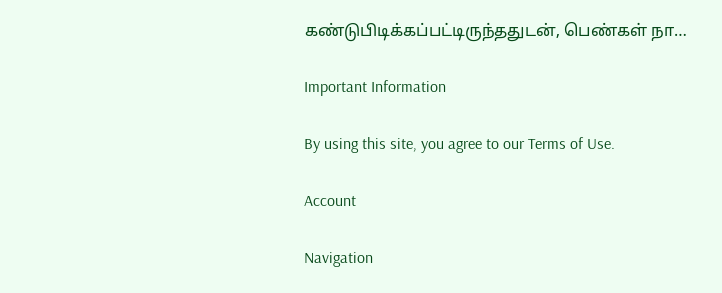கண்டுபிடிக்கப்பட்டிருந்ததுடன், பெண்கள் நா…

Important Information

By using this site, you agree to our Terms of Use.

Account

Navigation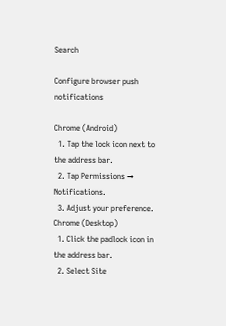Search

Configure browser push notifications

Chrome (Android)
  1. Tap the lock icon next to the address bar.
  2. Tap Permissions → Notifications.
  3. Adjust your preference.
Chrome (Desktop)
  1. Click the padlock icon in the address bar.
  2. Select Site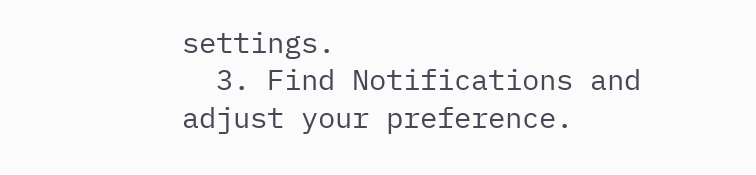settings.
  3. Find Notifications and adjust your preference.